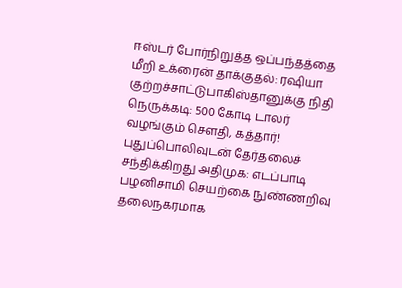ஈஸ்டர் போர்நிறுத்த ஒப்பந்தத்தை மீறி உக்ரைன் தாக்குதல்: ரஷியா குற்றச்சாட்டுபாகிஸ்தானுக்கு நிதி நெருக்கடி: 500 கோடி டாலர் வழங்கும் சௌதி, கத்தார்! புதுப்பொலிவுடன் தேர்தலைச் சந்திக்கிறது அதிமுக: எடப்பாடி பழனிசாமி செயற்கை நுண்ணறிவு தலைநகரமாக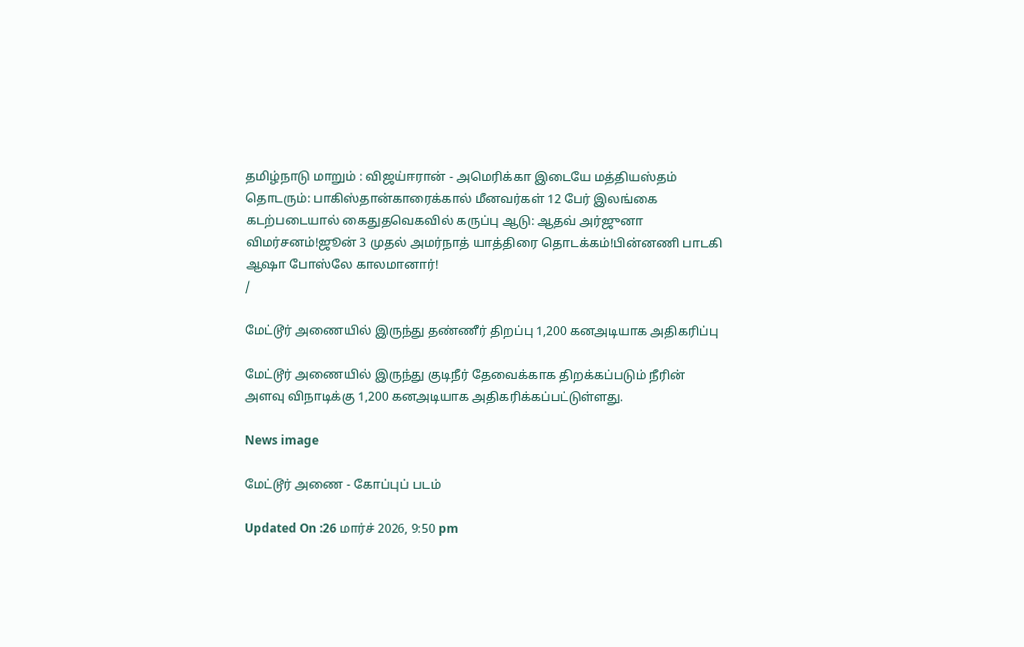தமிழ்நாடு மாறும் : விஜய்ஈரான் - அமெரிக்கா இடையே மத்தியஸ்தம் தொடரும்: பாகிஸ்தான்காரைக்கால் மீனவர்கள் 12 பேர் இலங்கை கடற்படையால் கைதுதவெகவில் கருப்பு ஆடு: ஆதவ் அர்ஜுனா விமர்சனம்!ஜூன் 3 முதல் அமர்நாத் யாத்திரை தொடக்கம்!பின்னணி பாடகி ஆஷா போஸ்லே காலமானார்!
/

மேட்டூர் அணையில் இருந்து தண்ணீர் திறப்பு 1,200 கனஅடியாக அதிகரிப்பு

மேட்டூர் அணையில் இருந்து குடிநீர் தேவைக்காக திறக்கப்படும் நீரின் அளவு விநாடிக்கு 1,200 கனஅடியாக அதிகரிக்கப்பட்டுள்ளது.

News image

மேட்டூர் அணை - கோப்புப் படம்

Updated On :26 மார்ச் 2026, 9:50 pm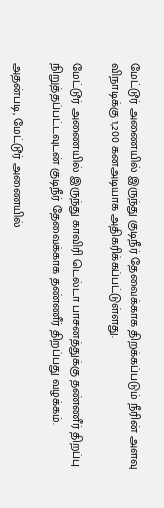மேட்டூர் அணையில் இருந்து குடிநீர் தேவைக்காக திறக்கப்படும் நீரின் அளவு விநாடிக்கு 1,200 கனஅடியாக அதிகரிக்கப்பட்டுள்ளது.

மேட்டூர் அணையில் இருந்து காவிரி டெல்டா பாசனத்துக்கு தண்ணீர் திறப்பு நிறுத்தப்பட்டவுடன் குடிநீர் தேவைக்காக தண்ணீர் திறப்பது வழக்கம்.

அதன்படி, மேட்டூர் அணையில்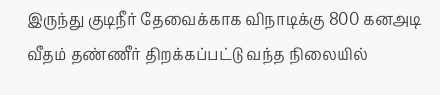இருந்து குடிநீர் தேவைக்காக விநாடிக்கு 800 கனஅடி வீதம் தண்ணீர் திறக்கப்பட்டு வந்த நிலையில்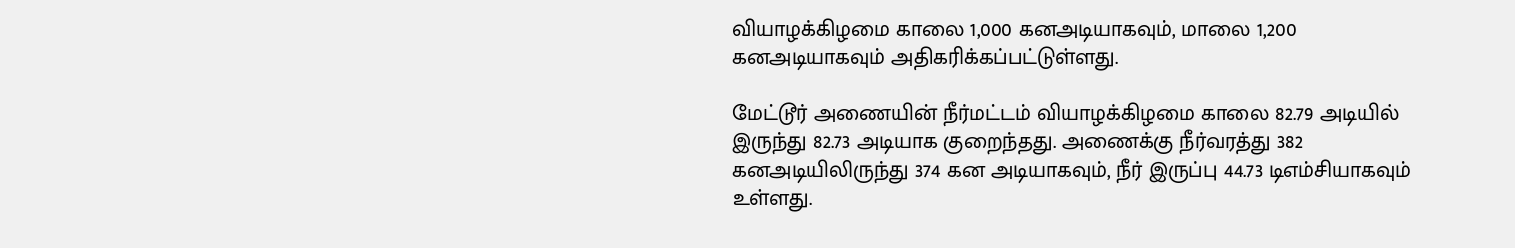வியாழக்கிழமை காலை 1,000 கனஅடியாகவும், மாலை 1,200 கனஅடியாகவும் அதிகரிக்கப்பட்டுள்ளது.

மேட்டூர் அணையின் நீர்மட்டம் வியாழக்கிழமை காலை 82.79 அடியில் இருந்து 82.73 அடியாக குறைந்தது. அணைக்கு நீர்வரத்து 382 கனஅடியிலிருந்து 374 கன அடியாகவும், நீர் இருப்பு 44.73 டிஎம்சியாகவும் உள்ளது.